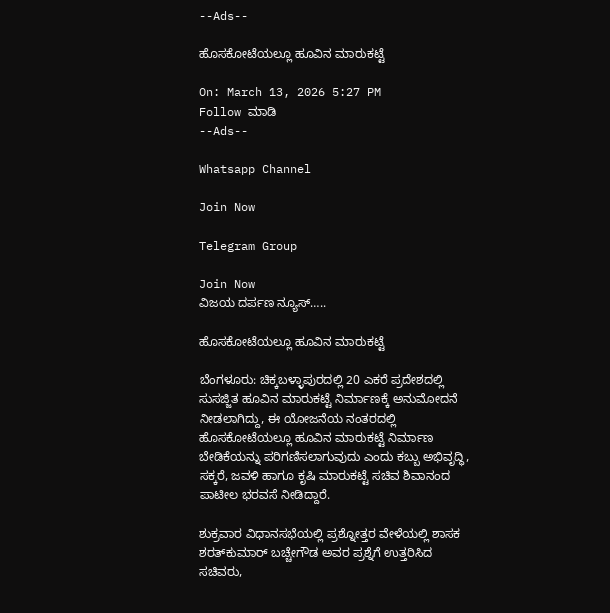--Ads--

ಹೊಸಕೋಟೆಯಲ್ಲೂ ಹೂವಿನ ಮಾರುಕಟ್ಟೆ

On: March 13, 2026 5:27 PM
Follow ಮಾಡಿ
--Ads--

Whatsapp Channel

Join Now

Telegram Group

Join Now
ವಿಜಯ ದರ್ಪಣ ನ್ಯೂಸ್…..

ಹೊಸಕೋಟೆಯಲ್ಲೂ ಹೂವಿನ ಮಾರುಕಟ್ಟೆ

ಬೆಂಗಳೂರು: ಚಿಕ್ಕಬಳ್ಳಾಪುರದಲ್ಲಿ 20 ಎಕರೆ ಪ್ರದೇಶದಲ್ಲಿ ಸುಸಜ್ಜಿತ ಹೂವಿನ ಮಾರುಕಟ್ಟೆ ನಿರ್ಮಾಣಕ್ಕೆ ಅನುಮೋದನೆ ನೀಡಲಾಗಿದ್ದು, ಈ ಯೋಜನೆಯ ನಂತರದಲ್ಲಿ ಹೊಸಕೋಟೆಯಲ್ಲೂ ಹೂವಿನ ಮಾರುಕಟ್ಟೆ ನಿರ್ಮಾಣ ಬೇಡಿಕೆಯನ್ನು ಪರಿಗಣಿಸಲಾಗುವುದು ಎಂದು ಕಬ್ಬು ಅಭಿವೃದ್ಧಿ, ಸಕ್ಕರೆ, ಜವಳಿ ಹಾಗೂ ಕೃಷಿ ಮಾರುಕಟ್ಟೆ ಸಚಿವ ಶಿವಾನಂದ ಪಾಟೀಲ ಭರವಸೆ ನೀಡಿದ್ದಾರೆ.

ಶುಕ್ರವಾರ ವಿಧಾನಸಭೆಯಲ್ಲಿ ಪ್ರಶ್ನೋತ್ತರ ವೇಳೆಯಲ್ಲಿ ಶಾಸಕ ಶರತ್‌ಕುಮಾರ್‌ ಬಚ್ಚೇಗೌಡ ಅವರ ಪ್ರಶ್ನೆಗೆ ಉತ್ತರಿಸಿದ ಸಚಿವರು,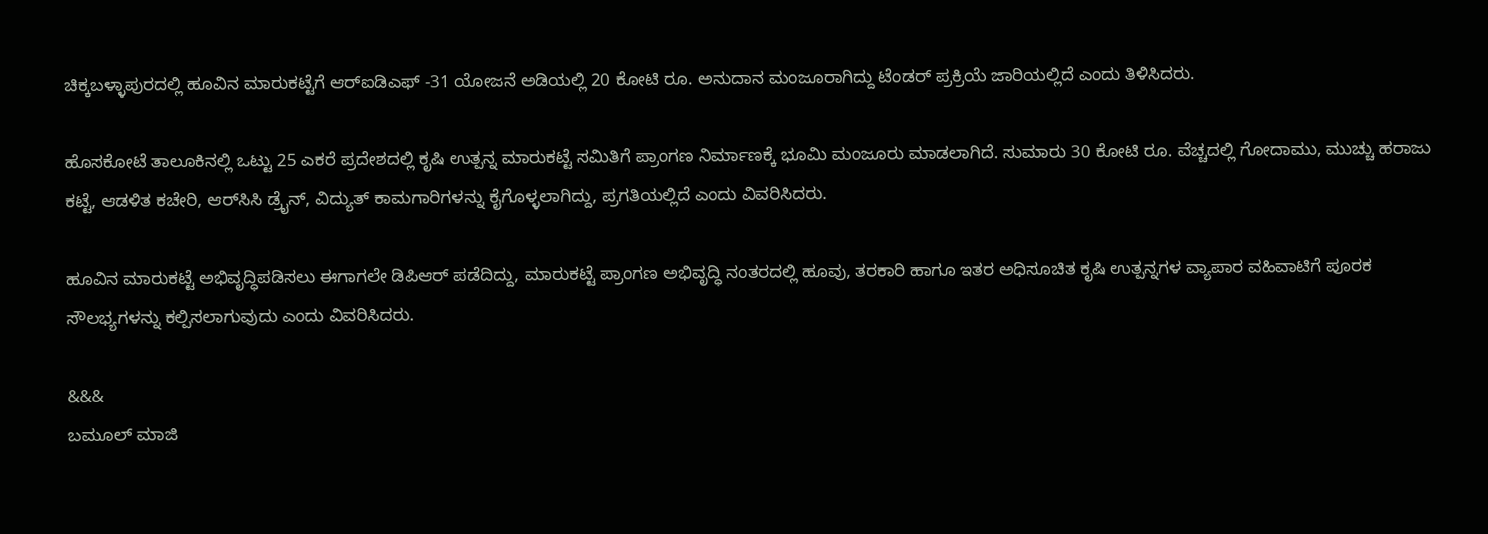ಚಿಕ್ಕಬಳ್ಳಾಪುರದಲ್ಲಿ ಹೂವಿನ ಮಾರುಕಟ್ಟೆಗೆ ಆರ್‌ಐಡಿಎಫ್‌ -31 ಯೋಜನೆ ಅಡಿಯಲ್ಲಿ 20 ಕೋಟಿ ರೂ. ಅನುದಾನ ಮಂಜೂರಾಗಿದ್ದು ಟೆಂಡರ್‌ ಪ್ರಕ್ರಿಯೆ ಜಾರಿಯಲ್ಲಿದೆ ಎಂದು ತಿಳಿಸಿದರು.

ಹೊಸಕೋಟೆ ತಾಲೂಕಿನಲ್ಲಿ ಒಟ್ಟು 25 ಎಕರೆ ಪ್ರದೇಶದಲ್ಲಿ ಕೃಷಿ ಉತ್ಪನ್ನ ಮಾರುಕಟ್ಟೆ ಸಮಿತಿಗೆ ಪ್ರಾಂಗಣ ನಿರ್ಮಾಣಕ್ಕೆ ಭೂಮಿ ಮಂಜೂರು ಮಾಡಲಾಗಿದೆ. ಸುಮಾರು 30 ಕೋಟಿ ರೂ. ವೆಚ್ಚದಲ್ಲಿ ಗೋದಾಮು, ಮುಚ್ಚು ಹರಾಜು ಕಟ್ಟೆ, ಆಡಳಿತ ಕಚೇರಿ, ಆರ್‌ಸಿಸಿ ಡ್ರೈನ್‌, ವಿದ್ಯುತ್‌ ಕಾಮಗಾರಿಗಳನ್ನು ಕೈಗೊಳ್ಳಲಾಗಿದ್ದು, ಪ್ರಗತಿಯಲ್ಲಿದೆ ಎಂದು ವಿವರಿಸಿದರು.

ಹೂವಿನ ಮಾರುಕಟ್ಟೆ ಅಭಿವೃದ್ಧಿಪಡಿಸಲು ಈಗಾಗಲೇ ಡಿಪಿಆರ್‌ ಪಡೆದಿದ್ದು, ಮಾರುಕಟ್ಟೆ ಪ್ರಾಂಗಣ ಅಭಿವೃದ್ಧಿ ನಂತರದಲ್ಲಿ ಹೂವು, ತರಕಾರಿ ಹಾಗೂ ಇತರ ಅಧಿಸೂಚಿತ ಕೃಷಿ ಉತ್ಪನ್ನಗಳ ವ್ಯಾಪಾರ ವಹಿವಾಟಿಗೆ ಪೂರಕ ಸೌಲಭ್ಯಗಳನ್ನು ಕಲ್ಪಿಸಲಾಗುವುದು ಎಂದು ವಿವರಿಸಿದರು.

&&&
ಬಮೂಲ್ ಮಾಜಿ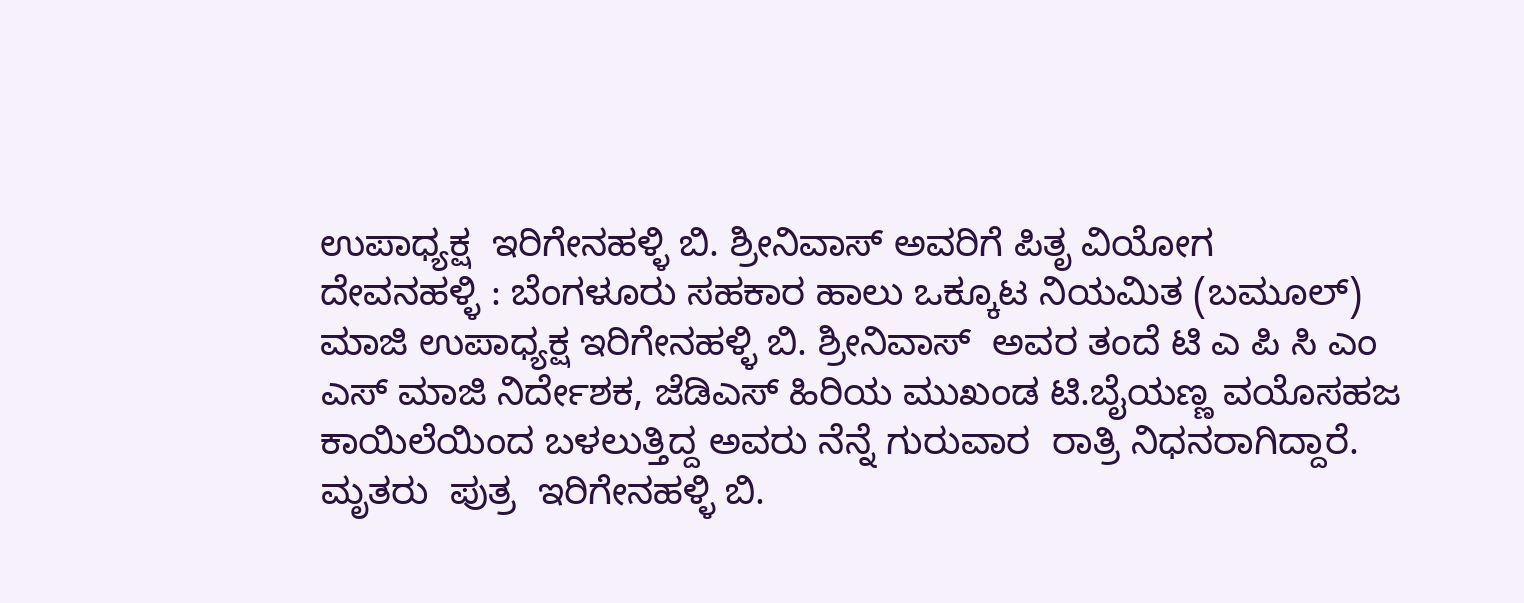ಉಪಾಧ್ಯಕ್ಷ  ಇರಿಗೇನಹಳ್ಳಿ ಬಿ. ಶ್ರೀನಿವಾಸ್ ಅವರಿಗೆ ಪಿತೃ ವಿಯೋಗ
ದೇವನಹಳ್ಳಿ : ಬೆಂಗಳೂರು ಸಹಕಾರ ಹಾಲು ಒಕ್ಕೂಟ ನಿಯಮಿತ (ಬಮೂಲ್) ಮಾಜಿ ಉಪಾಧ್ಯಕ್ಷ ಇರಿಗೇನಹಳ್ಳಿ ಬಿ. ಶ್ರೀನಿವಾಸ್  ಅವರ ತಂದೆ ಟಿ ಎ ಪಿ ಸಿ ಎಂ ಎಸ್ ಮಾಜಿ ನಿರ್ದೇಶಕ, ಜೆಡಿಎಸ್ ಹಿರಿಯ ಮುಖಂಡ ಟಿ.ಬೈಯಣ್ಣ ವಯೊಸಹಜ ಕಾಯಿಲೆಯಿಂದ ಬಳಲುತ್ತಿದ್ದ ಅವರು ನೆನ್ನೆ ಗುರುವಾರ  ರಾತ್ರಿ ನಿಧನರಾಗಿದ್ದಾರೆ.
ಮೃತರು  ಪುತ್ರ  ಇರಿಗೇನಹಳ್ಳಿ ಬಿ.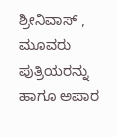ಶ್ರೀನಿವಾಸ್ , ಮೂವರು ಪುತ್ರಿಯರನ್ನು   ಹಾಗೂ ಅಪಾರ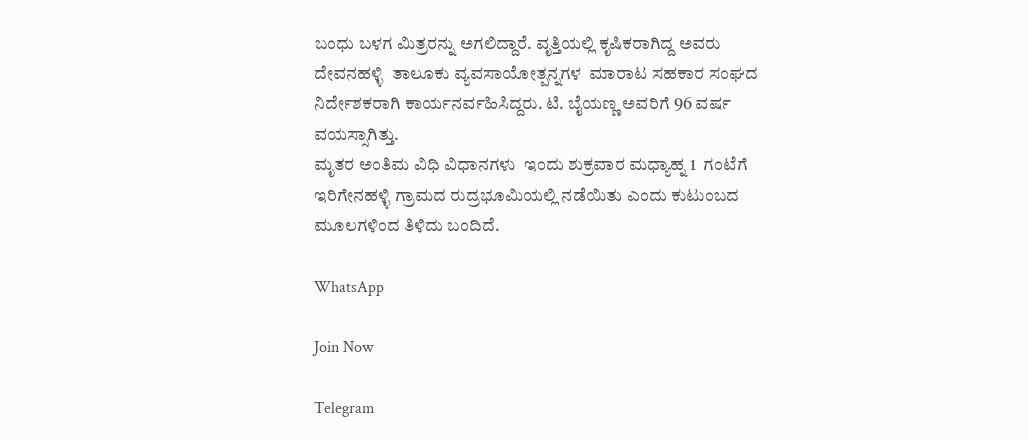ಬಂಧು ಬಳಗ ಮಿತ್ರರನ್ನು ಅಗಲಿದ್ದಾರೆ. ವೃತ್ತಿಯಲ್ಲಿ ಕೃಷಿಕರಾಗಿದ್ದ ಅವರು  ದೇವನಹಳ್ಳಿ  ತಾಲೂಕು ವ್ಯವಸಾಯೋತ್ಪನ್ನಗಳ  ಮಾರಾಟ ಸಹಕಾರ ಸಂಘದ ನಿರ್ದೇಶಕರಾಗಿ ಕಾರ್ಯನರ್ವಹಿಸಿದ್ದರು. ಟಿ. ಬೈಯಣ್ಣ ಅವರಿಗೆ 96 ವರ್ಷ ವಯಸ್ಸಾಗಿತ್ತು.
ಮೃತರ ಅಂತಿಮ ವಿಧಿ ವಿಧಾನಗಳು  ಇಂದು ಶುಕ್ರವಾರ ಮಧ್ಯಾಹ್ನ 1  ಗಂಟೆಗೆ ಇರಿಗೇನಹಳ್ಳಿ ಗ್ರಾಮದ ರುದ್ರಭೂಮಿಯಲ್ಲಿ ನಡೆಯಿತು ಎಂದು ಕುಟುಂಬದ ಮೂಲಗಳಿಂದ ತಿಳಿದು ಬಂದಿದೆ.

WhatsApp

Join Now

Telegram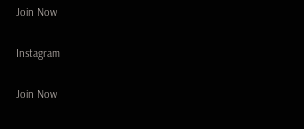Join Now

Instagram

Join Now